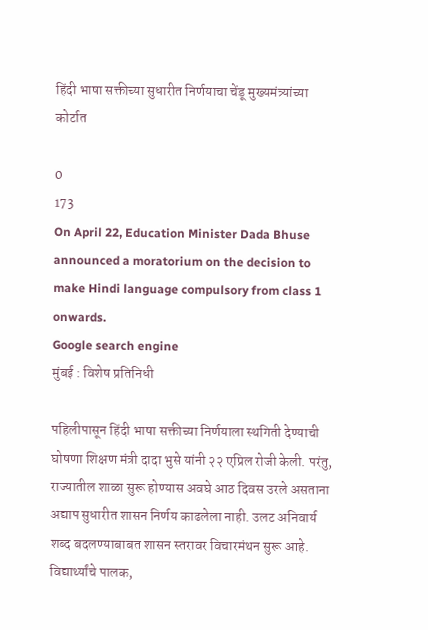हिंदी भाषा सक्तीच्या सुधारीत निर्णयाचा चेंडू मुख्यमंत्र्यांच्या कोर्टात

0
173
On April 22, Education Minister Dada Bhuse announced a moratorium on the decision to make Hindi language compulsory from class 1 onwards.
Google search engine
मुंबई : विशेष प्रतिनिधी

पहिलीपासून हिंदी भाषा सक्तीच्या निर्णयाला स्थगिती देण्याची घोषणा शिक्षण मंत्री दादा भुसे यांनी २२ एप्रिल रोजी केली. परंतु, राज्यातील शाळा सुरू होण्यास अवघे आठ दिवस उरले असताना अद्याप सुधारीत शासन निर्णय काढलेला नाही. उलट अनिवार्य शब्द बदलण्याबाबत शासन स्तरावर विचारमंथन सुरू आहे. विद्यार्थ्यांचे पालक,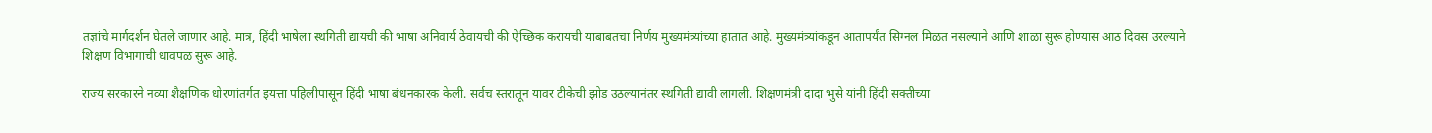तज्ञांचे मार्गदर्शन घेतले जाणार आहे. मात्र, हिंदी भाषेला स्थगिती द्यायची की भाषा अनिवार्य ठेवायची की ऐच्छिक करायची याबाबतचा निर्णय मुख्यमंत्र्यांच्या हातात आहे. मुख्यमंत्र्यांकडून आतापर्यंत सिग्नल मिळत नसल्याने आणि शाळा सुरू होण्यास आठ दिवस उरल्याने शिक्षण विभागाची धावपळ सुरू आहे.

राज्य सरकारने नव्या शैक्षणिक धोरणांतर्गत इयत्ता पहिलीपासून हिंदी भाषा बंधनकारक केली. सर्वच स्तरातून यावर टीकेची झोड उठल्यानंतर स्थगिती द्यावी लागली. शिक्षणमंत्री दादा भुसे यांनी हिंदी सक्तीच्या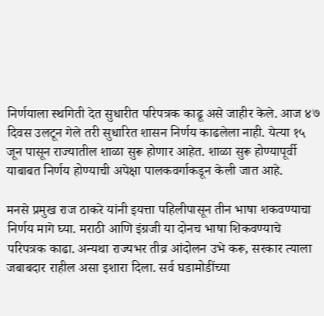निर्णयाला स्थगिती देत सुधारीत परिपत्रक काढू असे जाहीर केले. आज ४७ दिवस उलटून गेले तरी सुधारित शासन निर्णय काढलेला नाही. येत्या १५ जून पासून राज्यातील शाळा सुरू होणार आहेत. शाळा सुरू होण्यापूर्वी याबाबत निर्णय होण्याची अपेक्षा पालकवर्गाकडून केली जात आहे.

मनसे प्रमुख राज ठाकरे यांनी इयत्ता पहिलीपासून तीन भाषा शकवण्याचा निर्णय मागे घ्या. मराठी आणि इंग्रजी या दोनच भाषा शिकवण्याचे परिपत्रक काढा. अन्यथा राज्यभर तीव्र आंदोलन उभे करू, सरकार त्याला जबाबदार राहील असा इशारा दिला. सर्व घडामोडींच्या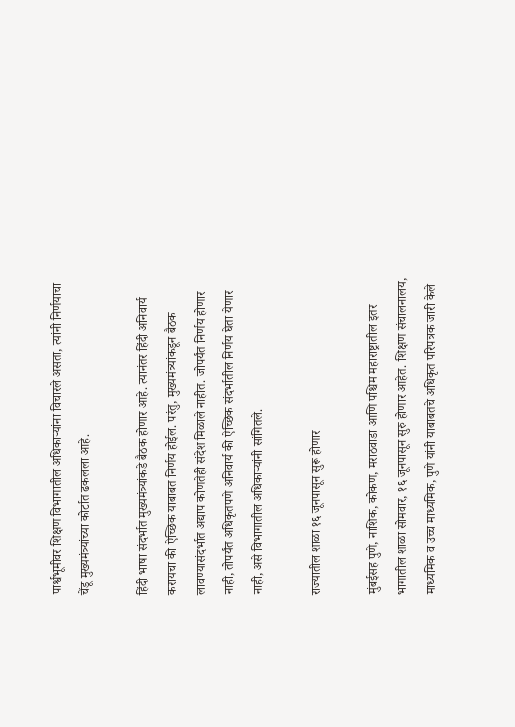पार्श्वभूमीवर शिक्षण विभागातील अधिकाऱ्यांना विचारले असता, त्यांनी निर्णयाचा चेंडू मुख्यमंत्र्यांच्या कोर्टात ढकलला आहे.

हिंदी भाषा संदर्भात मुख्यमंत्र्यांकडे बैठक होणार आहे. त्यानंतर हिंदी अनिवार्य करायचा की ऐच्छिक याबाबत निर्णय होईल. परंतु, मुख्यमंत्र्यांकडून बैठक लावण्यासंदर्भात अद्याप कोणतेही संदेश मिळाले नाहीत. जोपर्यंत निर्णय होणार नाही, तोपर्यंत अधिकृतपणे अनिवार्य की ऐच्छिक संदर्भातील निर्णय घेता येणार नाही, असे विभागातील अधिकाऱ्यांनी सांगितले.

राज्यातील शाळा १६ जूनपासून सुरू होणार

मुंबईसह पुणे, नाशिक, कोकण, मराठवाडा आणि पश्चिम महाराष्ट्रातील इतर भागातील शाळा सोमवार, १६ जूनपासून सुरु होणार आहेत. शिक्षण संचालनालय, माध्यमिक व उच्च माध्यमिक, पुणे यांनी याबाबतचे अधिकृत परिपत्रक जारी केले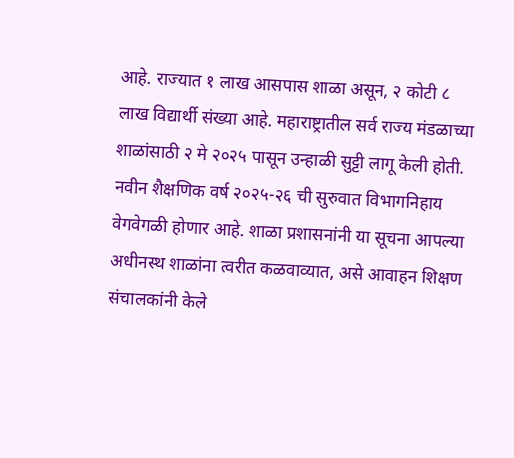आहे. राज्यात १ लाख आसपास शाळा असून, २ कोटी ८ लाख विद्यार्थी संख्या आहे. महाराष्ट्रातील सर्व राज्य मंडळाच्या शाळांसाठी २ मे २०२५ पासून उन्हाळी सुट्टी लागू केली होती. नवीन शैक्षणिक वर्ष २०२५-२६ ची सुरुवात विभागनिहाय वेगवेगळी होणार आहे. शाळा प्रशासनांनी या सूचना आपल्या अधीनस्थ शाळांना त्वरीत कळवाव्यात, असे आवाहन शिक्षण संचालकांनी केले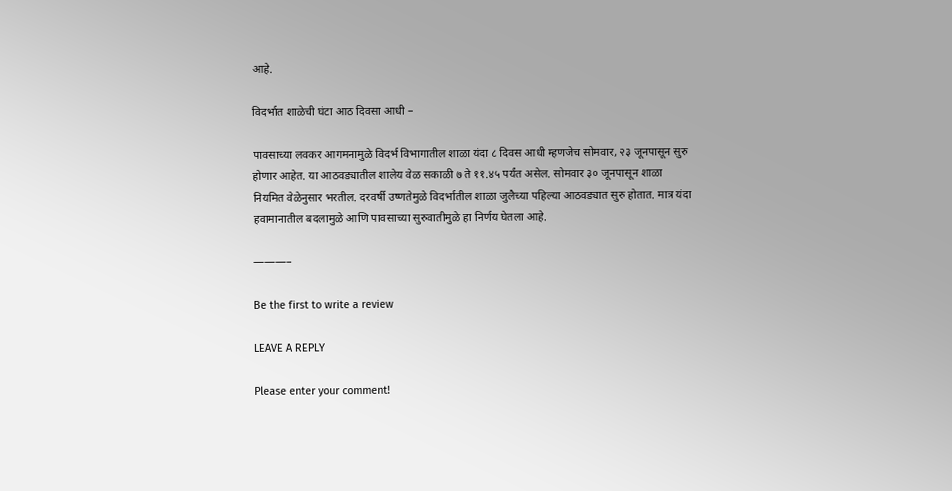आहे.

विदर्भात शाळेची घंटा आठ दिवसा आधी –

पावसाच्या लवकर आगमनामुळे विदर्भ विभागातील शाळा यंदा ८ दिवस आधी म्हणजेच सोमवार, २३ जूनपासून सुरु होणार आहेत. या आठवड्यातील शालेय वेळ सकाळी ७ ते ११.४५ पर्यंत असेल. सोमवार ३० जूनपासून शाळा नियमित वेळेनुसार भरतील. दरवर्षी उष्णतेमुळे विदर्भातील शाळा जुलैच्या पहिल्या आठवड्यात सुरु होतात. मात्र यंदा हवामानातील बदलामुळे आणि पावसाच्या सुरुवातीमुळे हा निर्णय घेतला आहे.

———–

Be the first to write a review

LEAVE A REPLY

Please enter your comment!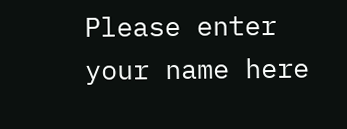Please enter your name here